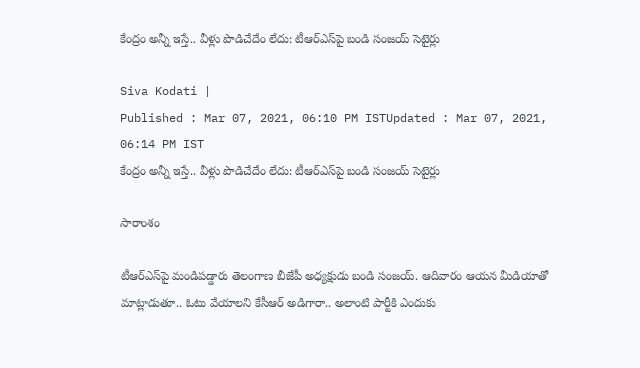కేంద్రం అన్నీ ఇస్తే.. వీళ్లు పొడిచేదేం లేదు: టీఆర్ఎస్‌పై బండి సంజయ్ సెటైర్లు

Siva Kodati |
Published : Mar 07, 2021, 06:10 PM ISTUpdated : Mar 07, 2021, 06:14 PM IST
కేంద్రం అన్నీ ఇస్తే.. వీళ్లు పొడిచేదేం లేదు: టీఆర్ఎస్‌పై బండి సంజయ్ సెటైర్లు

సారాంశం

టీఆర్ఎస్‌పై మండిపడ్డారు తెలంగాణ బీజేపీ అధ్యక్షుడు బండి సంజయ్. ఆదివారం ఆయన మీడియాతో మాట్లాడుతూ.. ఓటు వేయాలని కేసీఆర్ అడిగారా.. అలాంటి పార్టీకి ఎందుకు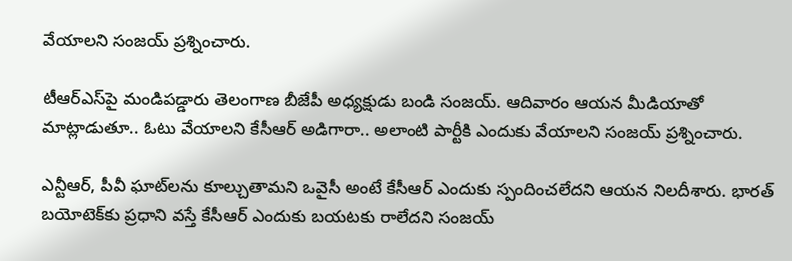వేయాలని సంజయ్ ప్రశ్నించారు.

టీఆర్ఎస్‌పై మండిపడ్డారు తెలంగాణ బీజేపీ అధ్యక్షుడు బండి సంజయ్. ఆదివారం ఆయన మీడియాతో మాట్లాడుతూ.. ఓటు వేయాలని కేసీఆర్ అడిగారా.. అలాంటి పార్టీకి ఎందుకు వేయాలని సంజయ్ ప్రశ్నించారు.

ఎన్టీఆర్, పీవీ ఘాట్‌లను కూల్చుతామని ఒవైసీ అంటే కేసీఆర్ ఎందుకు స్పందించలేదని ఆయన నిలదీశారు. భారత్ బయోటెక్‌కు ప్రధాని వస్తే కేసీఆర్ ఎందుకు బయటకు రాలేదని సంజయ్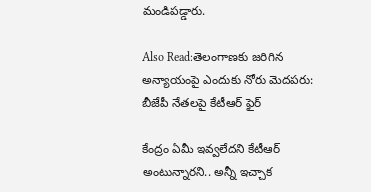మండిపడ్డారు.

Also Read:తెలంగాణకు జరిగిన అన్యాయంపై ఎందుకు నోరు మెదపరు: బీజేపీ నేతలపై కేటీఆర్ ఫైర్

కేంద్రం ఏమీ ఇవ్వలేదని కేటీఆర్ అంటున్నారని.. అన్నీ ఇచ్చాక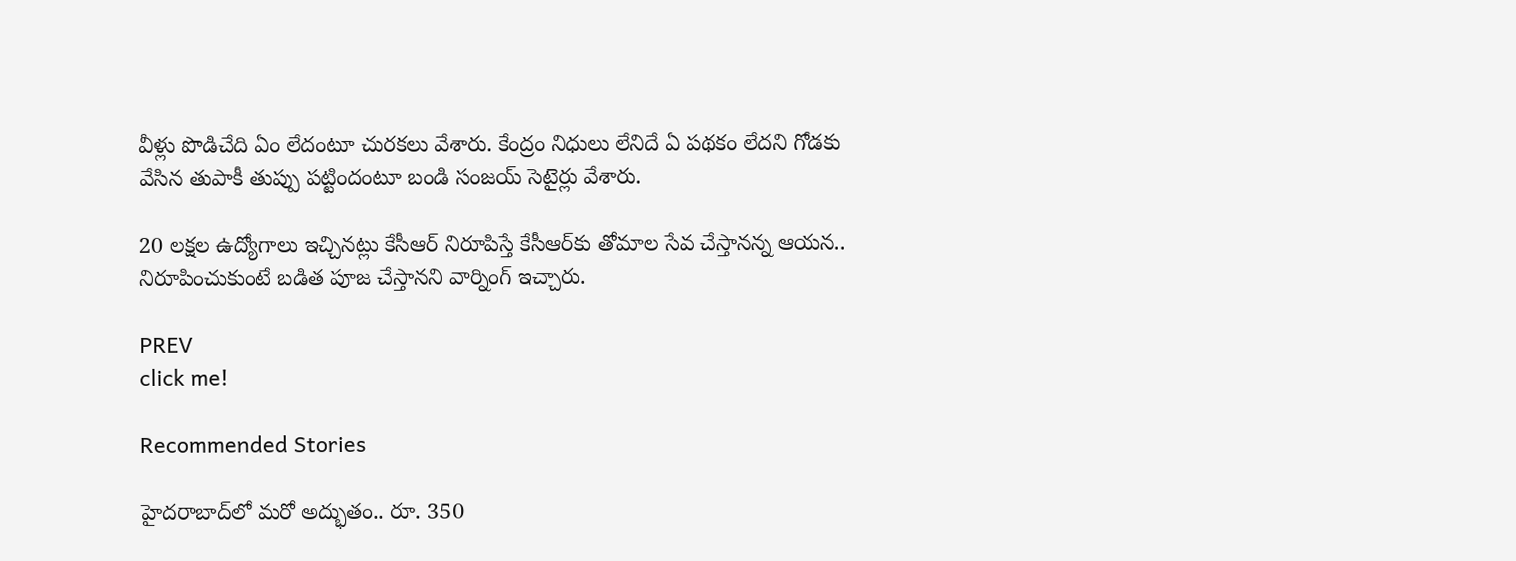వీళ్లు పొడిచేది ఏం లేదంటూ చురకలు వేశారు. కేంద్రం నిధులు లేనిదే ఏ పథకం లేదని గోడకు వేసిన తుపాకీ తుప్పు పట్టిందంటూ బండి సంజయ్ సెటైర్లు వేశారు.

20 లక్షల ఉద్యోగాలు ఇచ్చినట్లు కేసీఆర్ నిరూపిస్తే కేసీఆర్‌కు తోమాల సేవ చేస్తానన్న ఆయన.. నిరూపించుకుంటే బడిత పూజ చేస్తానని వార్నింగ్ ఇచ్చారు.

PREV
click me!

Recommended Stories

హైద‌రాబాద్‌లో మరో అద్భుతం.. రూ. 350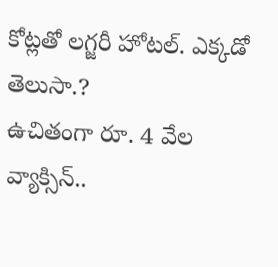కోట్ల‌తో ల‌గ్జ‌రీ హోట‌ల్‌. ఎక్క‌డో తెలుసా.?
ఉచితంగా రూ. 4 వేల వ్యాక్సిన్‌..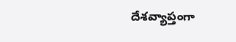దేశ‌వ్యాప్తంగా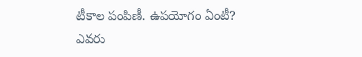టీకాల పంపిణీ. ఉప‌యోగం ఏంటీ? ఎవ‌రు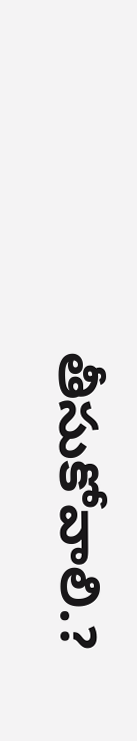తీసుకోవాలి.?